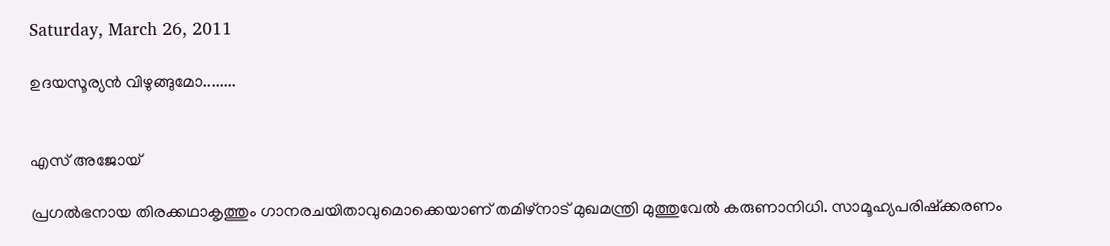Saturday, March 26, 2011

ഉദയസൂര്യന്‍ വിഴുങ്ങുമോ........


എസ് അജോയ്

പ്രഗല്‍ഭനായ തിരക്കഥാകൃത്തും ഗാനരചയിതാവുമൊക്കെയാണ് തമിഴ്നാട് മുഖമന്ത്രി മുത്തുവേല്‍ കരുണാനിധി. സാമൂഹ്യപരിഷ്ക്കരണം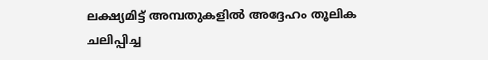ലക്ഷ്യമിട്ട് അമ്പതുകളില്‍ അദ്ദേഹം തൂലിക ചലിപ്പിച്ച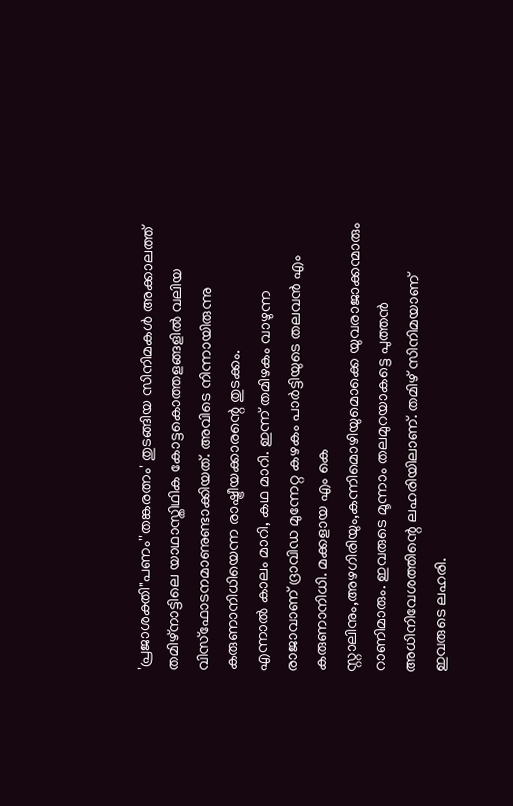'പ്രജാശക്തി"പണം''തങ്കരത്നം' തുടങ്ങിയ സിനിമകള്‍ അക്കാലത്ത് തമിഴ്നാട്ടിലെ യാഥാസ്തിഥിക കോട്ടകൊത്തളങ്ങളില്‍ വലിയ വിസ്ഫോടനമാണുണ്ടാക്കിയത്. അവിടെ നിന്നായിരുന്നു കരുണാനിധിയെന്ന രാഷ്ട്രീയക്കാരന്റെ തുടക്കം.
എന്നാല്‍ കാലം മാറി, കഥ മാറി. ഇന്ന് തമിഴകം വാഴുന്ന രാജാവാണ് ദ്രാവിഡ മുന്നേറ്റ കഴകം പാര്‍ട്ടിയുടെ തലവന്‍ എം കരുണാനിധി. മക്കളായ എം കെ സ്റ്റാലിനും,അഴഗിരിയും,കന്നിമൊഴിയുമൊക്കെ യുവരാജാക്കന്മാരും റാണിമാരും. ഇവരുടെ മൂന്നാം തലമുറയാകട്ടെ പുത്തന്‍ അധിനിവേശത്തിന്റെ ലഹരിയിലാണ്. തമിഴ് സിനിമയാണ് ഇവരുടെ ലഹരി.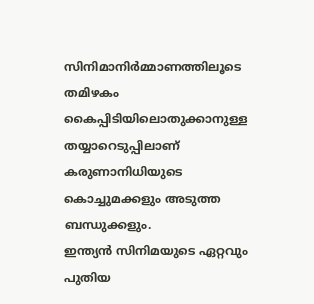സിനിമാനിര്‍മ്മാണത്തിലൂടെ തമിഴകം കൈപ്പിടിയിലൊതുക്കാനുള്ള തയ്യാറെടുപ്പിലാണ് കരുണാനിധിയുടെ കൊച്ചുമക്കളും അടുത്ത ബന്ധുക്കളും.
ഇന്ത്യന്‍ സിനിമയുടെ ഏറ്റവും പുതിയ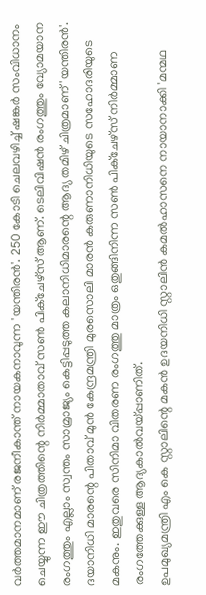വര്‍ത്തമാനമാണ് രജനീകാന്ത് നായകനാവുന്ന 'യന്തിരന്‍'. 250 കോടി ചെലവഴിച്ച് ഷങ്കര്‍ സംവിധാനം ചെയ്യുന്ന ഈ ചിത്രത്തിന്റെ നിര്‍മ്മാതാവ് സണ്‍ പിക്ചേഴ്സ് ആണ്. ടെലിവിഷന്‍ രംഗത്തും വ്യോമയാന രംഗത്തും എല്ലാം സ്വന്തം സാമ്രാജ്യം കെട്ടിപ്പടുത്ത കലാനിധിമാരന്റെ ആദ്യ തമിഴ് ചിത്രമാണ് 'യന്തിരന്‍'. ദയാനിധി മാരന്റെ പിതാവ് മുന്‍ കേന്ദ്രമന്ത്രി മുരസൊലി മാരന്‍ കരുണാനിധിയുടെ സഹോദരിയുടെ മകനും. ഇതുവരെ സിനിമാ വിതരണ രംഗത്തു മാത്രം ഒതുങ്ങിനിന്ന സണ്‍ പിക്ചേഴ്സ് നിര്‍മ്മാണ രംഗത്തേക്കുള്ള ആദ്യകാല്‍വയ്പ്പാണിത്.
ഉപമുഖ്യമന്ത്രി എം കെ സ്റ്റാലിന്റെ മകന്‍ ഉദയനിധി സ്റ്റാലിന്‍ കമല്‍ഹാസനെ നായാനാക്കി 'മന്മഥ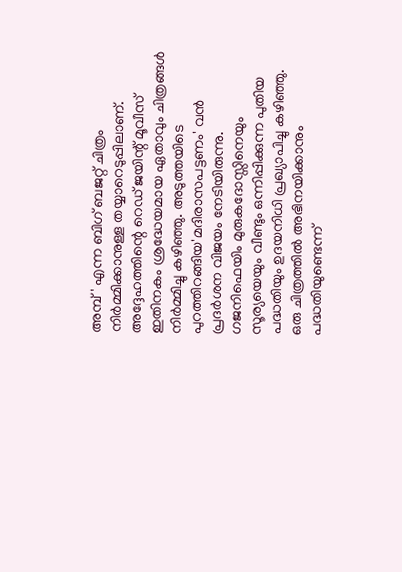അമ്പ്' എന്ന ബിഗ് ബജറ്റ് ചിത്രം നിര്‍മ്മിക്കാനുള്ള തയ്യാറെടുപ്പിലാണ്. അദ്ദേഹത്തിന്റെ റെഡ് ജയിന്റ് മൂവീസ് ഇതിനകം ശ്രദ്ധേയമായ ഏതാവും ചിത്രങ്ങള്‍ നിര്‍മ്മിച്ചു കഴിഞ്ഞു. അടുത്തയിടെ പുറത്തിറങ്ങിയ'മദിരാസപട്ടണം' വന്‍ പ്രദര്‍ശന വിജയം നേടിയിരുന്നു. ഗജനിഫെയിം മുരുകദോസ്സിനെയും സൂര്യയെയും വീണ്ടും ഒന്നിപ്പിക്കുന്ന പുതിയ പദ്ധതിയും ഉദയനിധി പ്രഖ്യാപിച്ചു കഴിഞ്ഞു. ഒരു ചിത്രത്തില്‍ അഭിനയിക്കാനും പദ്ധതിയുണ്ടെന്ന്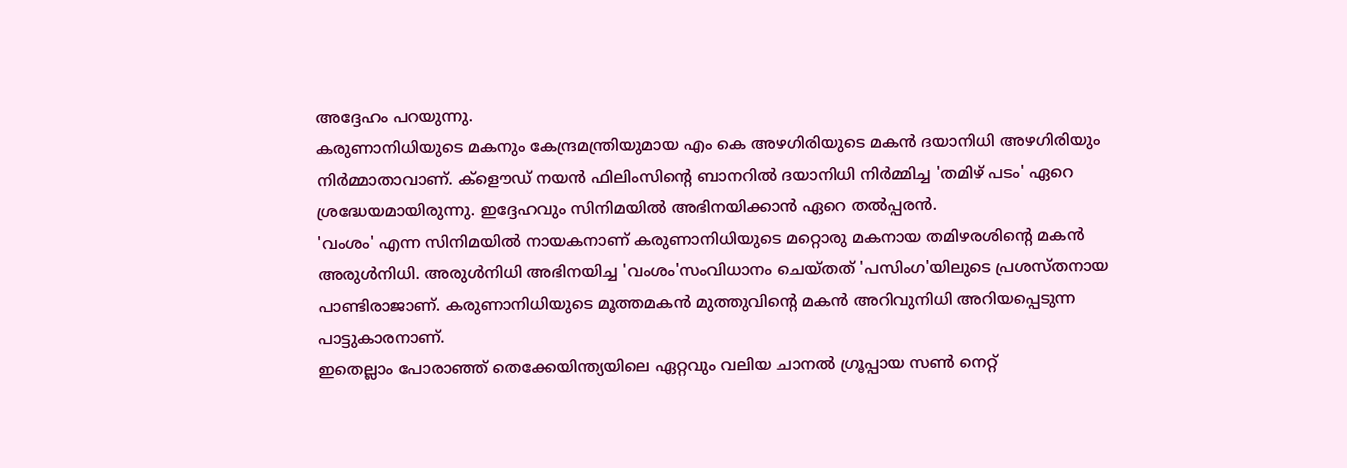അദ്ദേഹം പറയുന്നു.
കരുണാനിധിയുടെ മകനും കേന്ദ്രമന്ത്രിയുമായ എം കെ അഴഗിരിയുടെ മകന്‍ ദയാനിധി അഴഗിരിയും നിര്‍മ്മാതാവാണ്. ക്ളൌഡ് നയന്‍ ഫിലിംസിന്റെ ബാനറില്‍ ദയാനിധി നിര്‍മ്മിച്ച 'തമിഴ് പടം' ഏറെ ശ്രദ്ധേയമായിരുന്നു. ഇദ്ദേഹവും സിനിമയില്‍ അഭിനയിക്കാന്‍ ഏറെ തല്‍പ്പരന്‍.
'വംശം' എന്ന സിനിമയില്‍ നായകനാണ് കരുണാനിധിയുടെ മറ്റൊരു മകനായ തമിഴരശിന്റെ മകന്‍ അരുള്‍നിധി. അരുള്‍നിധി അഭിനയിച്ച 'വംശം'സംവിധാനം ചെയ്തത് 'പസിംഗ'യിലുടെ പ്രശസ്തനായ പാണ്ടിരാജാണ്. കരുണാനിധിയുടെ മൂത്തമകന്‍ മുത്തുവിന്റെ മകന്‍ അറിവുനിധി അറിയപ്പെടുന്ന പാട്ടുകാരനാണ്.
ഇതെല്ലാം പോരാഞ്ഞ് തെക്കേയിന്ത്യയിലെ ഏറ്റവും വലിയ ചാനല്‍ ഗ്രൂപ്പായ സണ്‍ നെറ്റ്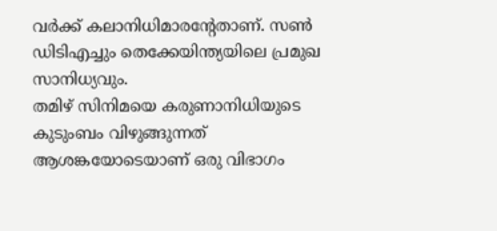വര്‍ക്ക് കലാനിധിമാരന്റേതാണ്. സണ്‍ ഡിടിഎച്ചും തെക്കേയിന്ത്യയിലെ പ്രമുഖ സാനിധ്യവും.
തമിഴ് സിനിമയെ കരുണാനിധിയുടെ കുടുംബം വിഴുങ്ങുന്നത് ആശങ്കയോടെയാണ് ഒരു വിഭാഗം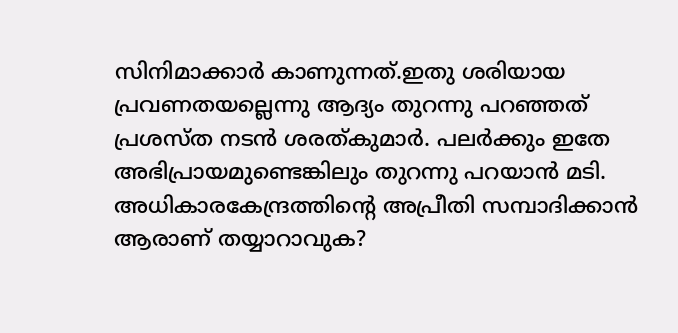സിനിമാക്കാര്‍ കാണുന്നത്.ഇതു ശരിയായ പ്രവണതയല്ലെന്നു ആദ്യം തുറന്നു പറഞ്ഞത് പ്രശസ്ത നടന്‍ ശരത്കുമാര്‍. പലര്‍ക്കും ഇതേ അഭിപ്രായമുണ്ടെങ്കിലും തുറന്നു പറയാന്‍ മടി. അധികാരകേന്ദ്രത്തിന്റെ അപ്രീതി സമ്പാദിക്കാന്‍ ആരാണ് തയ്യാറാവുക?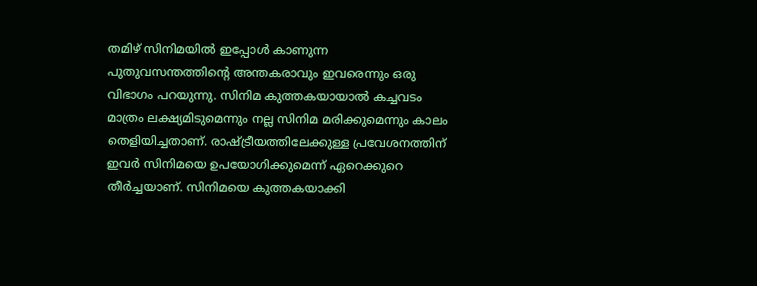തമിഴ് സിനിമയില്‍ ഇപ്പോള്‍ കാണുന്ന പുതുവസന്തത്തിന്റെ അന്തകരാവും ഇവരെന്നും ഒരു വിഭാഗം പറയുന്നു. സിനിമ കുത്തകയായാല്‍ കച്ചവടം മാത്രം ലക്ഷ്യമിടുമെന്നും നല്ല സിനിമ മരിക്കുമെന്നും കാലം തെളിയിച്ചതാണ്. രാഷ്ട്രീയത്തിലേക്കുള്ള പ്രവേശനത്തിന് ഇവര്‍ സിനിമയെ ഉപയോഗിക്കുമെന്ന് ഏറെക്കുറെ തീര്‍ച്ചയാണ്. സിനിമയെ കുത്തകയാക്കി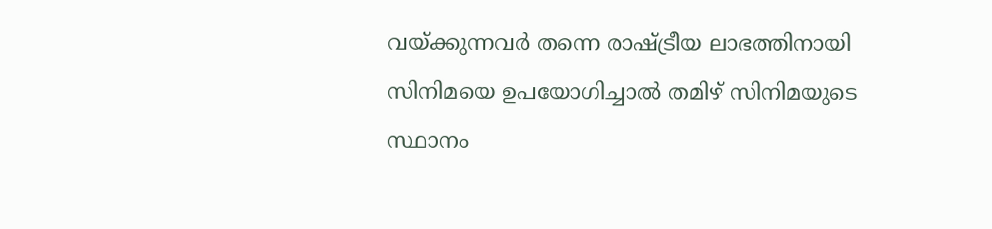വയ്ക്കുന്നവര്‍ തന്നെ രാഷ്ട്രീയ ലാഭത്തിനായി സിനിമയെ ഉപയോഗിച്ചാല്‍ തമിഴ് സിനിമയുടെ സ്ഥാനം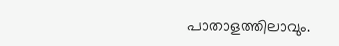പാതാളത്തിലാവും.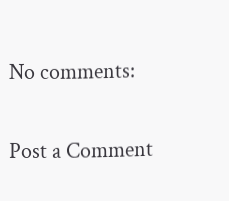No comments:

Post a Comment